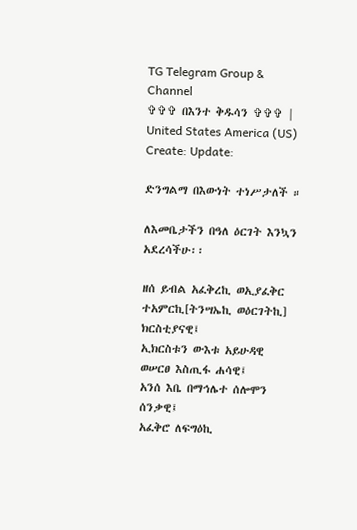TG Telegram Group & Channel
✞✞✞ በእንተ ቅዱሳን ✞✞✞ | United States America (US)
Create: Update:

ድንግልማ በእውነት ተነሥታለች ።

ለእመቤታችን በዓለ ዕርገት እንኳን አደረሳችሁ፡፡

ዘሰ ይብል አፈቅረኪ ወኢያፈቅር ተአምርኪ[ትንሣኤኪ ወዕርገትኪ] ክርስቲያናዊ፤
ኢክርስቱን ውእቱ አይሁዳዊ ወሠርፀ እስጢፋ ሐሳዊ፤
አንሰ እቤ በማኅሌተ ሰሎሞን ሰንቃዊ፤
አፈቅሮ ለፍግዕኪ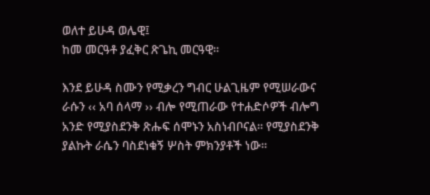ወለተ ይሁዳ ወሌዊ፤
ከመ መርዓቶ ያፈቅር ጽጌኪ መርዓዊ፡፡

እንደ ይሁዳ ስሙን የሚቃረን ግብር ሁልጊዜም የሚሠራውና ራሱን ‹‹ አባ ሰላማ ›› ብሎ የሚጠራው የተሐድሶዎች ብሎግ አንድ የሚያስደንቅ ጽሑፍ ሰሞኑን አስነብቦናል፡፡ የሚያስደንቅ ያልኩት ራሴን ባስደነቁኝ ሦስት ምክንያቶች ነው፡፡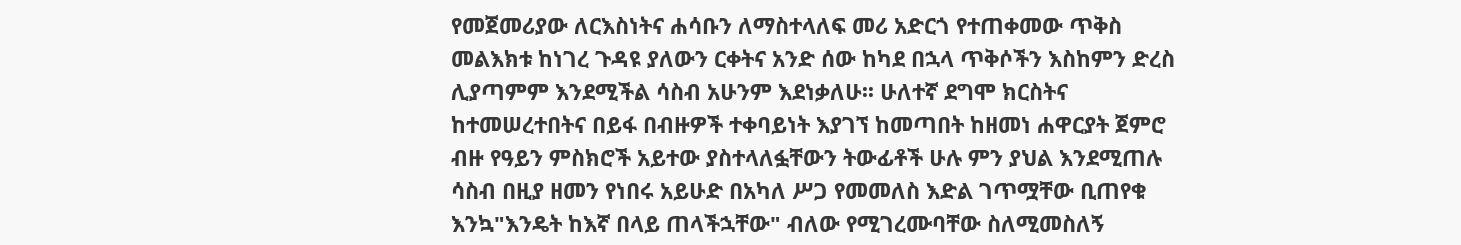የመጀመሪያው ለርእስነትና ሐሳቡን ለማስተላለፍ መሪ አድርጎ የተጠቀመው ጥቅስ መልእክቱ ከነገረ ጉዳዩ ያለውን ርቀትና አንድ ሰው ከካደ በኋላ ጥቅሶችን እስከምን ድረስ ሊያጣምም እንደሚችል ሳስብ አሁንም እደነቃለሁ፡፡ ሁለተኛ ደግሞ ክርስትና ከተመሠረተበትና በይፋ በብዙዎች ተቀባይነት እያገኘ ከመጣበት ከዘመነ ሐዋርያት ጀምሮ ብዙ የዓይን ምስክሮች አይተው ያስተላለፏቸውን ትውፊቶች ሁሉ ምን ያህል እንደሚጠሉ ሳስብ በዚያ ዘመን የነበሩ አይሁድ በአካለ ሥጋ የመመለስ እድል ገጥሟቸው ቢጠየቁ እንኳ"እንዴት ከእኛ በላይ ጠላችኋቸው" ብለው የሚገረሙባቸው ስለሚመስለኝ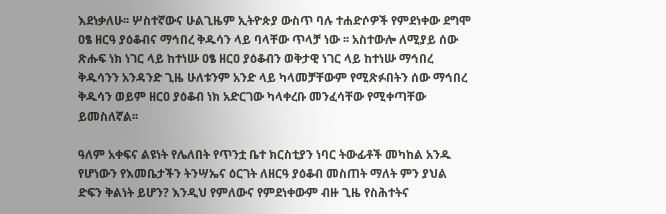እደነቃለሁ፡፡ ሦስተኛውና ሁልጊዜም ኢትዮጵያ ውስጥ ባሉ ተሐድሶዎች የምደነቀው ደግሞ ዐፄ ዘርዓ ያዕቆብና ማኅበረ ቅዱሳን ላይ ባላቸው ጥላቻ ነው ፡፡ አስተውሎ ለሚያይ ሰው ጽሑፍ ነክ ነገር ላይ ከተነሡ ዐፄ ዘርዐ ያዕቆብን ወቅታዊ ነገር ላይ ከተነሡ ማኅበረ ቅዱሳንን አንዳንድ ጊዜ ሁለቱንም አንድ ላይ ካላመቻቸውም የሚጽፉበትን ሰው ማኅበረ ቅዱሳን ወይም ዘርዐ ያዕቆብ ነክ አድርገው ካላቀረቡ መንፈሳቸው የሚቀጣቸው ይመስለኛል፡፡

ዓለም አቀፍና ልዩነት የሌለበት የጥንቷ ቤተ ክርስቲያን ነባር ትውፊቶች መካከል አንዱ የሆነውን የእመቤታችን ትንሣኤና ዕርገት ለዘርዓ ያዕቆብ መስጠት ማለት ምን ያህል ድፍን ቅልነት ይሆን? እንዲህ የምለውና የምደነቀውም ብዙ ጊዜ የስሕተትና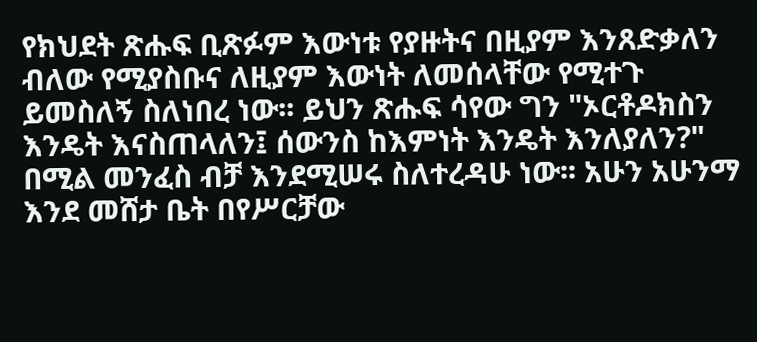የክህደት ጽሑፍ ቢጽፉም እውነቱ የያዙትና በዚያም እንጸድቃለን ብለው የሚያስቡና ለዚያም እውነት ለመሰላቸው የሚተጉ ይመስለኝ ስለነበረ ነው፡፡ ይህን ጽሑፍ ሳየው ግን "ኦርቶዶክስን እንዴት እናስጠላለን፤ ሰውንስ ከእምነት እንዴት እንለያለን?" በሚል መንፈስ ብቻ እንደሚሠሩ ስለተረዳሁ ነው፡፡ አሁን አሁንማ እንደ መሸታ ቤት በየሥርቻው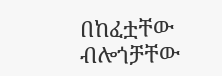በከፈቷቸው ብሎጎቻቸው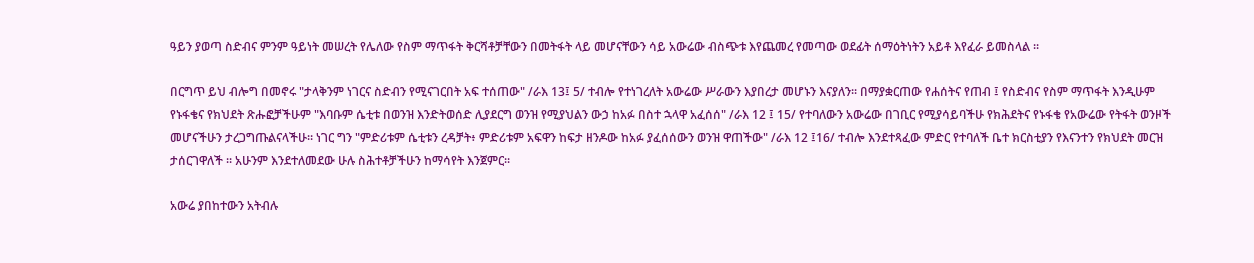ዓይን ያወጣ ስድብና ምንም ዓይነት መሠረት የሌለው የስም ማጥፋት ቅርሻቶቻቸውን በመትፋት ላይ መሆናቸውን ሳይ አውሬው ብስጭቱ እየጨመረ የመጣው ወደፊት ሰማዕትነትን አይቶ እየፈራ ይመስላል ፡፡

በርግጥ ይህ ብሎግ በመኖሩ "ታላቅንም ነገርና ስድብን የሚናገርበት አፍ ተሰጠው" /ራእ 13፤ 5/ ተብሎ የተነገረለት አውሬው ሥራውን እያበረታ መሆኑን እናያለን፡፡ በማያቋርጠው የሐሰትና የጠብ ፤ የስድብና የስም ማጥፋት እንዲሁም የኑፋቄና የክህደት ጽሑፎቻችሁም "እባቡም ሴቲቱ በወንዝ እንድትወሰድ ሊያደርግ ወንዝ የሚያህልን ውኃ ከአፉ በስተ ኋላዋ አፈሰሰ" /ራእ 12 ፤ 15/ የተባለውን አውሬው በገቢር የሚያሳይባችሁ የክሕደትና የኑፋቄ የአውሬው የትፋት ወንዞች መሆናችሁን ታረጋግጡልናላችሁ። ነገር ግን "ምድሪቱም ሴቲቱን ረዳቻት፥ ምድሪቱም አፍዋን ከፍታ ዘንዶው ከአፉ ያፈሰሰውን ወንዝ ዋጠችው" /ራእ 12 ፤16/ ተብሎ እንደተጻፈው ምድር የተባለች ቤተ ክርስቲያን የእናንተን የክህደት መርዝ ታሰርገዋለች ፡፡ አሁንም እንደተለመደው ሁሉ ስሕተቶቻችሁን ከማሳየት እንጀምር፡፡

አውሬ ያበከተውን አትብሉ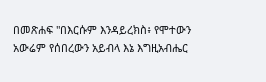በመጽሐፍ "በእርሱም እንዳይረክስ፥ የሞተውን አውሬም የሰበረውን አይብላ እኔ እግዚአብሔር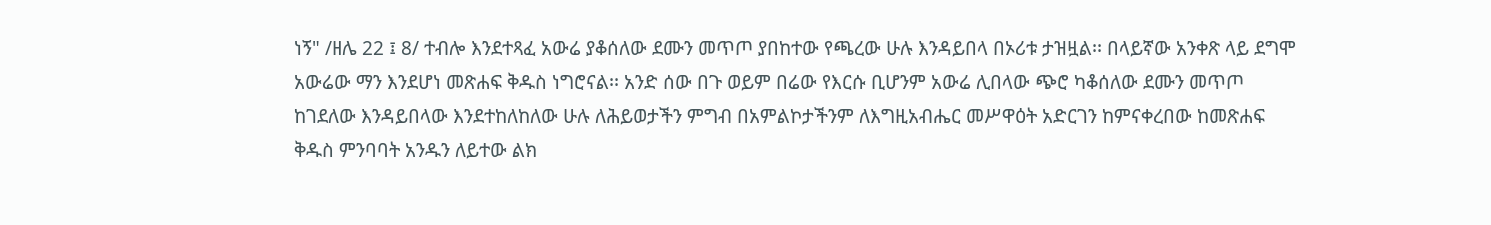ነኝ" /ዘሌ 22 ፤ 8/ ተብሎ እንደተጻፈ አውሬ ያቆሰለው ደሙን መጥጦ ያበከተው የጫረው ሁሉ እንዳይበላ በኦሪቱ ታዝዟል፡፡ በላይኛው አንቀጽ ላይ ደግሞ አውሬው ማን እንደሆነ መጽሐፍ ቅዱስ ነግሮናል፡፡ አንድ ሰው በጉ ወይም በሬው የእርሱ ቢሆንም አውሬ ሊበላው ጭሮ ካቆሰለው ደሙን መጥጦ ከገደለው እንዳይበላው እንደተከለከለው ሁሉ ለሕይወታችን ምግብ በአምልኮታችንም ለእግዚአብሔር መሥዋዕት አድርገን ከምናቀረበው ከመጽሐፍ ቅዱስ ምንባባት አንዱን ለይተው ልክ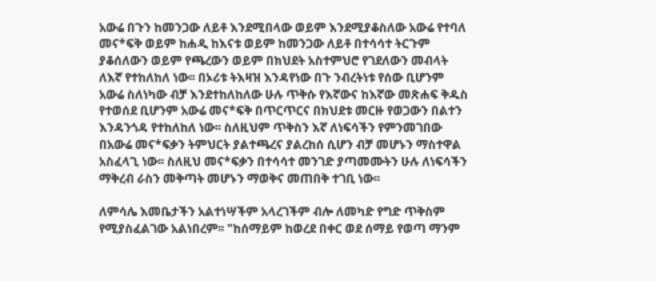አውሬ በጉን ከመንጋው ለይቶ እንደሚበላው ወይም እንደሚያቆስለው አውሬ የተባለ መና*ፍቅ ወይም ከሐዲ ከእናቱ ወይም ከመንጋው ለይቶ በተሳሳተ ትርጉም ያቆሰለውን ወይም የጫረውን ወይም በክህደት አስተምህሮ የገደለውን መብላት ለእኛ የተከለከለ ነው፡፡ በኦሪቱ ትእዛዝ እንዳየነው በጉ ንብረትነቱ የሰው ቢሆንም አውሬ ስለነካው ብቻ እንደተከለከለው ሁሉ ጥቅሱ የእኛውና ከእኛው መጽሐፍ ቅዱስ የተወሰደ ቢሆንም አውሬ መና*ፍቅ በጥርጥርና በክህደቱ መርዙ የወጋውን በልተን እንዳንጎዳ የተከለከለ ነው፡፡ ስለዚህም ጥቅስን እኛ ለነፍሳችን የምንመገበው በአውሬ መና*ፍቃን ትምህርት ያልተጫረና ያልረከሰ ሲሆን ብቻ መሆኑን ማስተዋል አስፈላጊ ነው፡፡ ስለዚህ መና*ፍቃን በተሳሳተ መንገድ ያጣመሙትን ሁሉ ለነፍሳችን ማቅረብ ራስን መቅጣት መሆኑን ማወቅና መጠበቅ ተገቢ ነው፡፡

ለምሳሌ እመቤታችን አልተነሣችም አላረገችም ብሎ ለመካድ የግድ ጥቅስም የሚያስፈልገው አልነበረም፡፡ "ከሰማይም ከወረደ በቀር ወደ ሰማይ የወጣ ማንም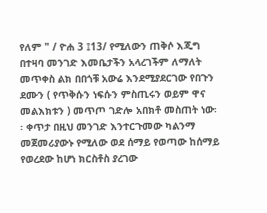የለም " / ዮሐ 3 ፤13/ የሚለውን ጠቅሶ እጂግ በተዛባ መንገድ እመቤታችን አላረገችም ለማለት መጥቀስ ልክ በበጎቹ አውሬ እንደሚያደርገው የበጉን ደሙን ( የጥቅሱን ነፍሱን ምስጢሩን ወይም ዋና መልእክቱን ) መጥጦ ገድሎ አበክቶ መስጠት ነው፡፡ ቀጥታ በዚህ መንገድ እንተርጉመው ካልንማ መጀመሪያውኑ የሚለው ወደ ሰማይ የወጣው ከሰማይ የወረደው ከሆነ ክርስቶስ ያረገው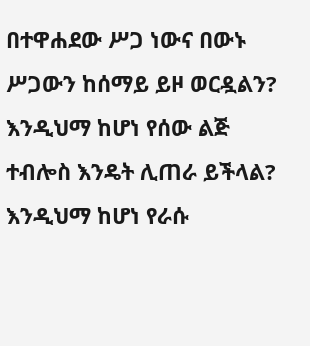በተዋሐደው ሥጋ ነውና በውኑ ሥጋውን ከሰማይ ይዞ ወርዷልን? እንዲህማ ከሆነ የሰው ልጅ ተብሎስ እንዴት ሊጠራ ይችላል? እንዲህማ ከሆነ የራሱ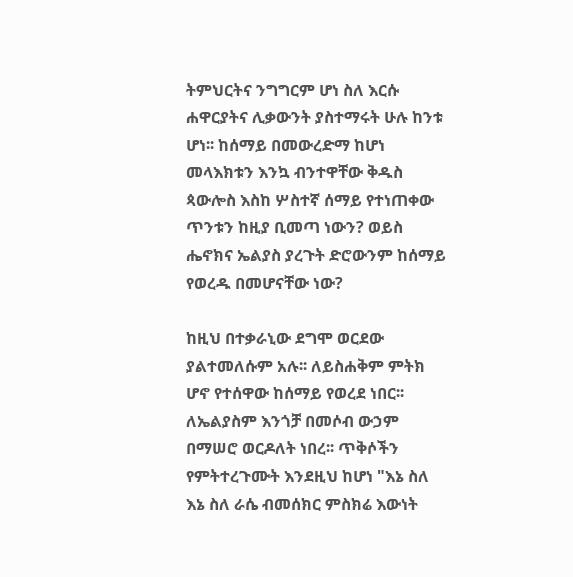ትምህርትና ንግግርም ሆነ ስለ እርሱ ሐዋርያትና ሊቃውንት ያስተማሩት ሁሉ ከንቱ ሆነ፡፡ ከሰማይ በመውረድማ ከሆነ መላእክቱን እንኳ ብንተዋቸው ቅዱስ ጳውሎስ እስከ ሦስተኛ ሰማይ የተነጠቀው ጥንቱን ከዚያ ቢመጣ ነውን? ወይስ ሔኖክና ኤልያስ ያረጉት ድሮውንም ከሰማይ የወረዱ በመሆናቸው ነው?

ከዚህ በተቃራኒው ደግሞ ወርደው ያልተመለሱም አሉ፡፡ ለይስሐቅም ምትክ ሆኖ የተሰዋው ከሰማይ የወረደ ነበር፡፡ ለኤልያስም እንጎቻ በመሶብ ውኃም በማሠሮ ወርዶለት ነበረ፡፡ ጥቅሶችን የምትተረጉሙት እንደዚህ ከሆነ "እኔ ስለ እኔ ስለ ራሴ ብመሰክር ምስክሬ እውነት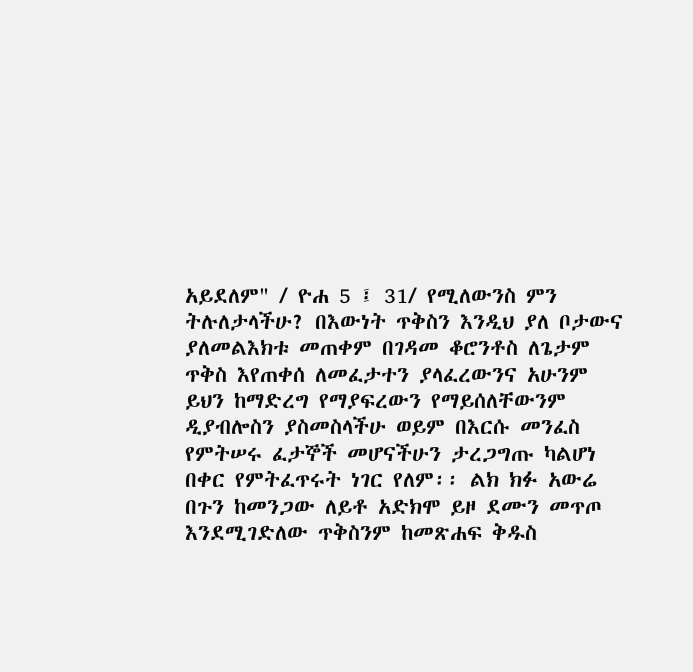አይደለም" / ዮሐ 5 ፤ 31/ የሚለውንስ ምን ትሉለታላችሁ? በእውነት ጥቅስን እንዲህ ያለ ቦታውና ያለመልእክቱ መጠቀም በገዳመ ቆሮንቶስ ለጌታም ጥቅስ እየጠቀሰ ለመፈታተን ያላፈረውንና አሁንም ይህን ከማድረግ የማያፍረውን የማይሰለቸውንም ዲያብሎስን ያስመስላችሁ ወይም በእርሱ መንፈስ የምትሠሩ ፈታኞች መሆናችሁን ታረጋግጡ ካልሆነ በቀር የምትፈጥሩት ነገር የለም፡፡ ልክ ክፉ አውሬ በጉን ከመንጋው ለይቶ አድክሞ ይዞ ደሙን መጥጦ እንደሚገድለው ጥቅስንም ከመጽሐፍ ቅዱስ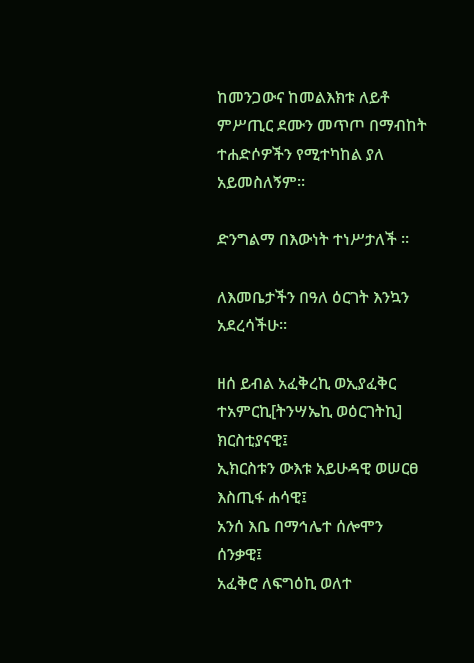ከመንጋውና ከመልእክቱ ለይቶ ምሥጢር ደሙን መጥጦ በማብከት ተሐድሶዎችን የሚተካከል ያለ አይመስለኝም፡፡

ድንግልማ በእውነት ተነሥታለች ።

ለእመቤታችን በዓለ ዕርገት እንኳን አደረሳችሁ፡፡

ዘሰ ይብል አፈቅረኪ ወኢያፈቅር ተአምርኪ[ትንሣኤኪ ወዕርገትኪ] ክርስቲያናዊ፤
ኢክርስቱን ውእቱ አይሁዳዊ ወሠርፀ እስጢፋ ሐሳዊ፤
አንሰ እቤ በማኅሌተ ሰሎሞን ሰንቃዊ፤
አፈቅሮ ለፍግዕኪ ወለተ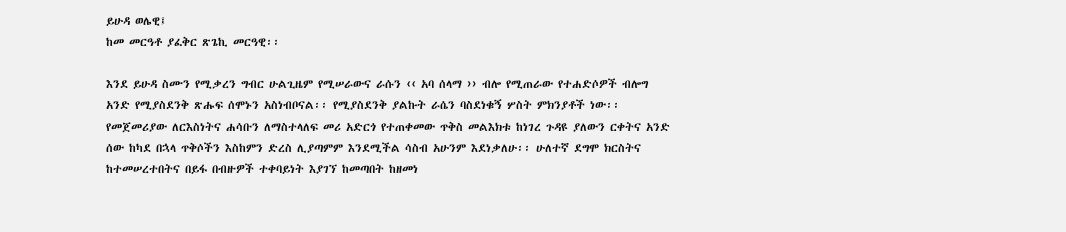ይሁዳ ወሌዊ፤
ከመ መርዓቶ ያፈቅር ጽጌኪ መርዓዊ፡፡

እንደ ይሁዳ ስሙን የሚቃረን ግብር ሁልጊዜም የሚሠራውና ራሱን ‹‹ አባ ሰላማ ›› ብሎ የሚጠራው የተሐድሶዎች ብሎግ አንድ የሚያስደንቅ ጽሑፍ ሰሞኑን አስነብቦናል፡፡ የሚያስደንቅ ያልኩት ራሴን ባስደነቁኝ ሦስት ምክንያቶች ነው፡፡ የመጀመሪያው ለርእስነትና ሐሳቡን ለማስተላለፍ መሪ አድርጎ የተጠቀመው ጥቅስ መልእክቱ ከነገረ ጉዳዩ ያለውን ርቀትና አንድ ሰው ከካደ በኋላ ጥቅሶችን እስከምን ድረስ ሊያጣምም እንደሚችል ሳስብ አሁንም እደነቃለሁ፡፡ ሁለተኛ ደግሞ ክርስትና ከተመሠረተበትና በይፋ በብዙዎች ተቀባይነት እያገኘ ከመጣበት ከዘመነ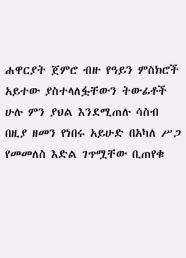ሐዋርያት ጀምሮ ብዙ የዓይን ምስክሮች አይተው ያስተላለፏቸውን ትውፊቶች ሁሉ ምን ያህል እንደሚጠሉ ሳስብ በዚያ ዘመን የነበሩ አይሁድ በአካለ ሥጋ የመመለስ እድል ገጥሟቸው ቢጠየቁ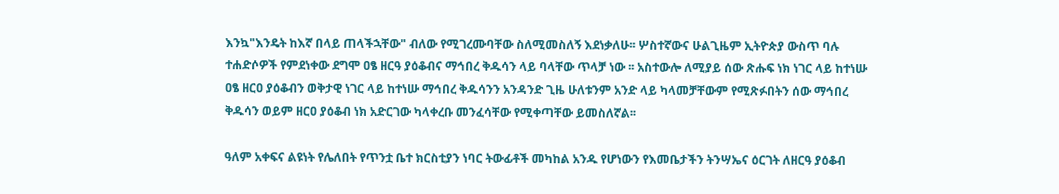እንኳ"እንዴት ከእኛ በላይ ጠላችኋቸው" ብለው የሚገረሙባቸው ስለሚመስለኝ እደነቃለሁ፡፡ ሦስተኛውና ሁልጊዜም ኢትዮጵያ ውስጥ ባሉ ተሐድሶዎች የምደነቀው ደግሞ ዐፄ ዘርዓ ያዕቆብና ማኅበረ ቅዱሳን ላይ ባላቸው ጥላቻ ነው ፡፡ አስተውሎ ለሚያይ ሰው ጽሑፍ ነክ ነገር ላይ ከተነሡ ዐፄ ዘርዐ ያዕቆብን ወቅታዊ ነገር ላይ ከተነሡ ማኅበረ ቅዱሳንን አንዳንድ ጊዜ ሁለቱንም አንድ ላይ ካላመቻቸውም የሚጽፉበትን ሰው ማኅበረ ቅዱሳን ወይም ዘርዐ ያዕቆብ ነክ አድርገው ካላቀረቡ መንፈሳቸው የሚቀጣቸው ይመስለኛል፡፡

ዓለም አቀፍና ልዩነት የሌለበት የጥንቷ ቤተ ክርስቲያን ነባር ትውፊቶች መካከል አንዱ የሆነውን የእመቤታችን ትንሣኤና ዕርገት ለዘርዓ ያዕቆብ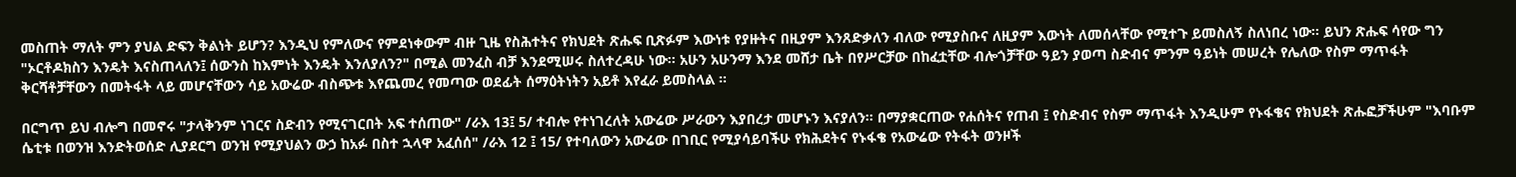መስጠት ማለት ምን ያህል ድፍን ቅልነት ይሆን? እንዲህ የምለውና የምደነቀውም ብዙ ጊዜ የስሕተትና የክህደት ጽሑፍ ቢጽፉም እውነቱ የያዙትና በዚያም እንጸድቃለን ብለው የሚያስቡና ለዚያም እውነት ለመሰላቸው የሚተጉ ይመስለኝ ስለነበረ ነው፡፡ ይህን ጽሑፍ ሳየው ግን "ኦርቶዶክስን እንዴት እናስጠላለን፤ ሰውንስ ከእምነት እንዴት እንለያለን?" በሚል መንፈስ ብቻ እንደሚሠሩ ስለተረዳሁ ነው፡፡ አሁን አሁንማ እንደ መሸታ ቤት በየሥርቻው በከፈቷቸው ብሎጎቻቸው ዓይን ያወጣ ስድብና ምንም ዓይነት መሠረት የሌለው የስም ማጥፋት ቅርሻቶቻቸውን በመትፋት ላይ መሆናቸውን ሳይ አውሬው ብስጭቱ እየጨመረ የመጣው ወደፊት ሰማዕትነትን አይቶ እየፈራ ይመስላል ፡፡

በርግጥ ይህ ብሎግ በመኖሩ "ታላቅንም ነገርና ስድብን የሚናገርበት አፍ ተሰጠው" /ራእ 13፤ 5/ ተብሎ የተነገረለት አውሬው ሥራውን እያበረታ መሆኑን እናያለን፡፡ በማያቋርጠው የሐሰትና የጠብ ፤ የስድብና የስም ማጥፋት እንዲሁም የኑፋቄና የክህደት ጽሑፎቻችሁም "እባቡም ሴቲቱ በወንዝ እንድትወሰድ ሊያደርግ ወንዝ የሚያህልን ውኃ ከአፉ በስተ ኋላዋ አፈሰሰ" /ራእ 12 ፤ 15/ የተባለውን አውሬው በገቢር የሚያሳይባችሁ የክሕደትና የኑፋቄ የአውሬው የትፋት ወንዞች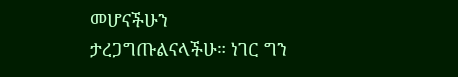መሆናችሁን ታረጋግጡልናላችሁ። ነገር ግን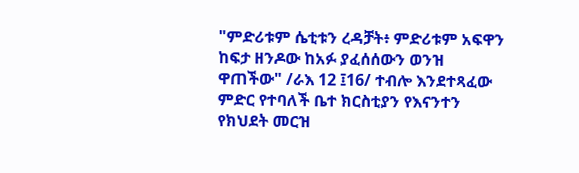"ምድሪቱም ሴቲቱን ረዳቻት፥ ምድሪቱም አፍዋን ከፍታ ዘንዶው ከአፉ ያፈሰሰውን ወንዝ ዋጠችው" /ራእ 12 ፤16/ ተብሎ እንደተጻፈው ምድር የተባለች ቤተ ክርስቲያን የእናንተን የክህደት መርዝ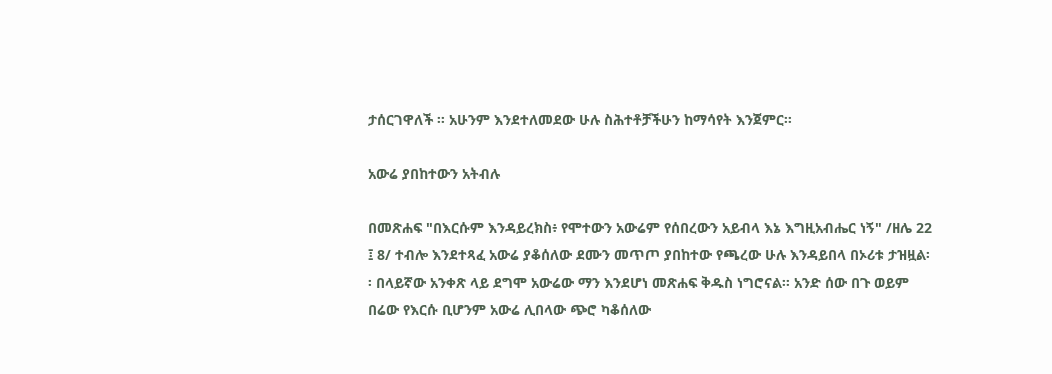ታሰርገዋለች ፡፡ አሁንም እንደተለመደው ሁሉ ስሕተቶቻችሁን ከማሳየት እንጀምር፡፡

አውሬ ያበከተውን አትብሉ

በመጽሐፍ "በእርሱም እንዳይረክስ፥ የሞተውን አውሬም የሰበረውን አይብላ እኔ እግዚአብሔር ነኝ" /ዘሌ 22 ፤ 8/ ተብሎ እንደተጻፈ አውሬ ያቆሰለው ደሙን መጥጦ ያበከተው የጫረው ሁሉ እንዳይበላ በኦሪቱ ታዝዟል፡፡ በላይኛው አንቀጽ ላይ ደግሞ አውሬው ማን እንደሆነ መጽሐፍ ቅዱስ ነግሮናል፡፡ አንድ ሰው በጉ ወይም በሬው የእርሱ ቢሆንም አውሬ ሊበላው ጭሮ ካቆሰለው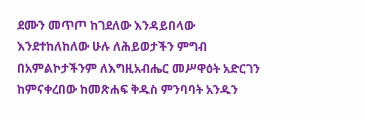ደሙን መጥጦ ከገደለው እንዳይበላው እንደተከለከለው ሁሉ ለሕይወታችን ምግብ በአምልኮታችንም ለእግዚአብሔር መሥዋዕት አድርገን ከምናቀረበው ከመጽሐፍ ቅዱስ ምንባባት አንዱን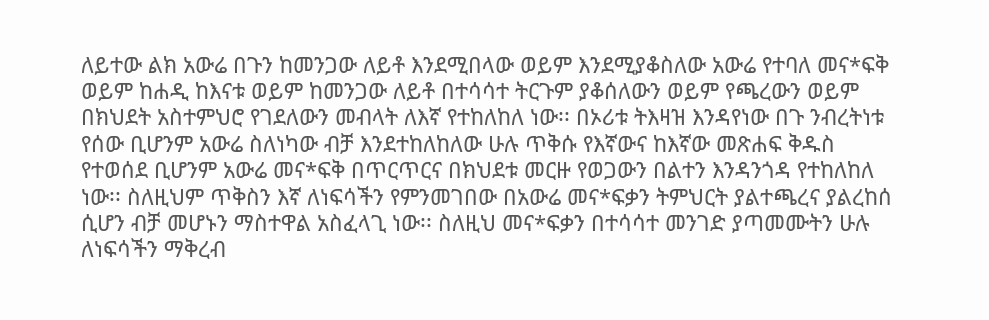ለይተው ልክ አውሬ በጉን ከመንጋው ለይቶ እንደሚበላው ወይም እንደሚያቆስለው አውሬ የተባለ መና*ፍቅ ወይም ከሐዲ ከእናቱ ወይም ከመንጋው ለይቶ በተሳሳተ ትርጉም ያቆሰለውን ወይም የጫረውን ወይም በክህደት አስተምህሮ የገደለውን መብላት ለእኛ የተከለከለ ነው፡፡ በኦሪቱ ትእዛዝ እንዳየነው በጉ ንብረትነቱ የሰው ቢሆንም አውሬ ስለነካው ብቻ እንደተከለከለው ሁሉ ጥቅሱ የእኛውና ከእኛው መጽሐፍ ቅዱስ የተወሰደ ቢሆንም አውሬ መና*ፍቅ በጥርጥርና በክህደቱ መርዙ የወጋውን በልተን እንዳንጎዳ የተከለከለ ነው፡፡ ስለዚህም ጥቅስን እኛ ለነፍሳችን የምንመገበው በአውሬ መና*ፍቃን ትምህርት ያልተጫረና ያልረከሰ ሲሆን ብቻ መሆኑን ማስተዋል አስፈላጊ ነው፡፡ ስለዚህ መና*ፍቃን በተሳሳተ መንገድ ያጣመሙትን ሁሉ ለነፍሳችን ማቅረብ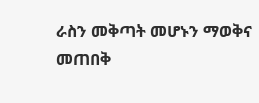ራስን መቅጣት መሆኑን ማወቅና መጠበቅ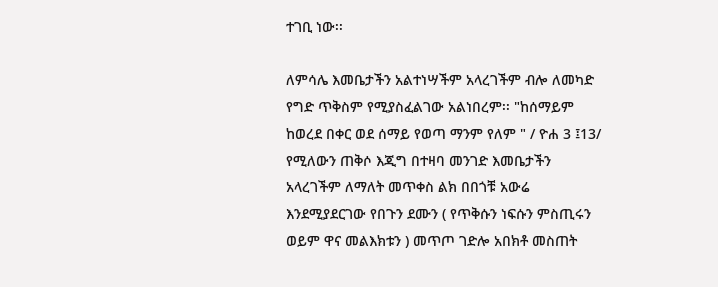ተገቢ ነው፡፡

ለምሳሌ እመቤታችን አልተነሣችም አላረገችም ብሎ ለመካድ የግድ ጥቅስም የሚያስፈልገው አልነበረም፡፡ "ከሰማይም ከወረደ በቀር ወደ ሰማይ የወጣ ማንም የለም " / ዮሐ 3 ፤13/ የሚለውን ጠቅሶ እጂግ በተዛባ መንገድ እመቤታችን አላረገችም ለማለት መጥቀስ ልክ በበጎቹ አውሬ እንደሚያደርገው የበጉን ደሙን ( የጥቅሱን ነፍሱን ምስጢሩን ወይም ዋና መልእክቱን ) መጥጦ ገድሎ አበክቶ መስጠት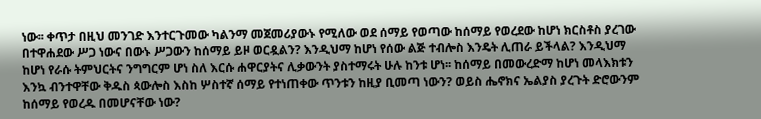ነው፡፡ ቀጥታ በዚህ መንገድ እንተርጉመው ካልንማ መጀመሪያውኑ የሚለው ወደ ሰማይ የወጣው ከሰማይ የወረደው ከሆነ ክርስቶስ ያረገው በተዋሐደው ሥጋ ነውና በውኑ ሥጋውን ከሰማይ ይዞ ወርዷልን? እንዲህማ ከሆነ የሰው ልጅ ተብሎስ እንዴት ሊጠራ ይችላል? እንዲህማ ከሆነ የራሱ ትምህርትና ንግግርም ሆነ ስለ እርሱ ሐዋርያትና ሊቃውንት ያስተማሩት ሁሉ ከንቱ ሆነ፡፡ ከሰማይ በመውረድማ ከሆነ መላእክቱን እንኳ ብንተዋቸው ቅዱስ ጳውሎስ እስከ ሦስተኛ ሰማይ የተነጠቀው ጥንቱን ከዚያ ቢመጣ ነውን? ወይስ ሔኖክና ኤልያስ ያረጉት ድሮውንም ከሰማይ የወረዱ በመሆናቸው ነው?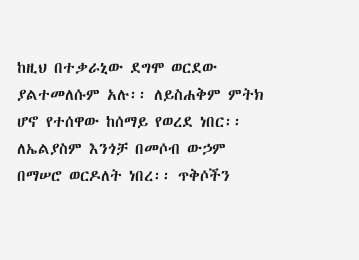ከዚህ በተቃራኒው ደግሞ ወርደው ያልተመለሱም አሉ፡፡ ለይስሐቅም ምትክ ሆኖ የተሰዋው ከሰማይ የወረደ ነበር፡፡ ለኤልያስም እንጎቻ በመሶብ ውኃም በማሠሮ ወርዶለት ነበረ፡፡ ጥቅሶችን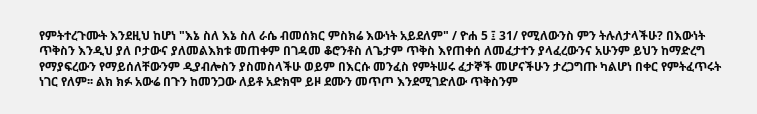የምትተረጉሙት እንደዚህ ከሆነ "እኔ ስለ እኔ ስለ ራሴ ብመሰክር ምስክሬ እውነት አይደለም" / ዮሐ 5 ፤ 31/ የሚለውንስ ምን ትሉለታላችሁ? በእውነት ጥቅስን እንዲህ ያለ ቦታውና ያለመልእክቱ መጠቀም በገዳመ ቆሮንቶስ ለጌታም ጥቅስ እየጠቀሰ ለመፈታተን ያላፈረውንና አሁንም ይህን ከማድረግ የማያፍረውን የማይሰለቸውንም ዲያብሎስን ያስመስላችሁ ወይም በእርሱ መንፈስ የምትሠሩ ፈታኞች መሆናችሁን ታረጋግጡ ካልሆነ በቀር የምትፈጥሩት ነገር የለም፡፡ ልክ ክፉ አውሬ በጉን ከመንጋው ለይቶ አድክሞ ይዞ ደሙን መጥጦ እንደሚገድለው ጥቅስንም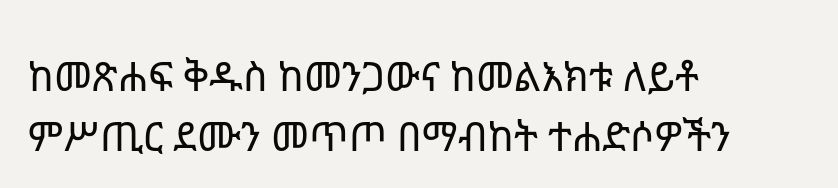ከመጽሐፍ ቅዱስ ከመንጋውና ከመልእክቱ ለይቶ ምሥጢር ደሙን መጥጦ በማብከት ተሐድሶዎችን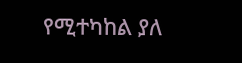የሚተካከል ያለ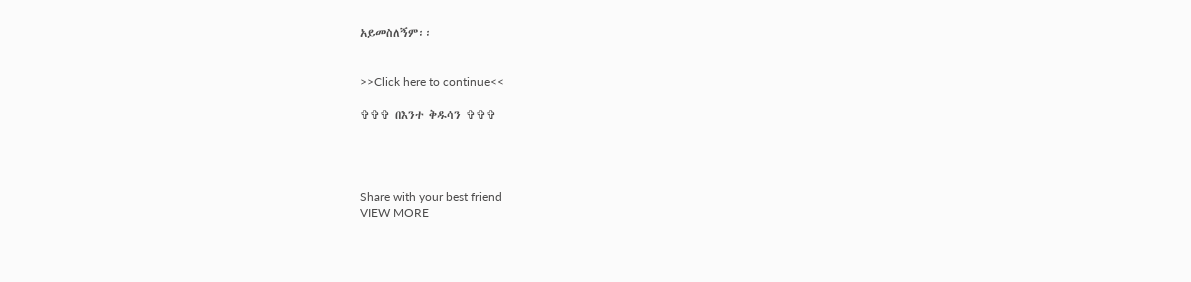አይመስለኝም፡፡


>>Click here to continue<<

✞✞✞ በእንተ ቅዱሳን ✞✞✞




Share with your best friend
VIEW MORE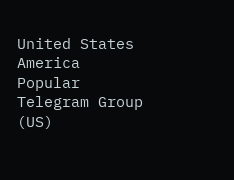United States America Popular Telegram Group (US)